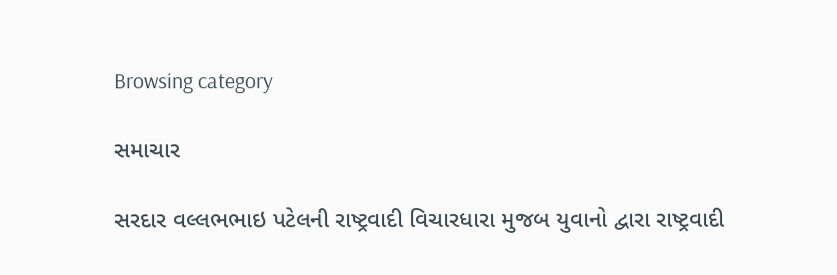Browsing category

સમાચાર

સરદાર વલ્લભભાઇ પટેલની રાષ્ટ્રવાદી વિચારધારા મુજબ યુવાનો દ્વારા રાષ્ટ્રવાદી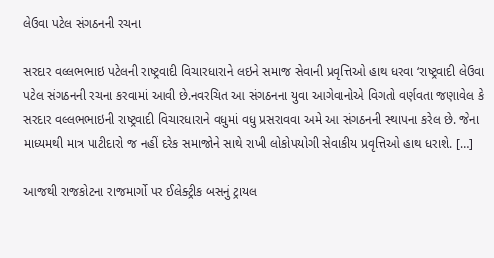લેઉવા પટેલ સંગઠનની રચના

સરદાર વલ્લભભાઇ પટેલની રાષ્ટ્રવાદી વિચારધારાને લઇને સમાજ સેવાની પ્રવૃત્તિઓ હાથ ધરવા ‘રાષ્ટ્રવાદી લેઉવા પટેલ સંગઠનની રચના કરવામાં આવી છે.નવરચિત આ સંગઠનના યુવા આગેવાનોએ વિગતો વર્ણવતા જણાવેલ કે સરદાર વલ્લભભાઇની રાષ્ટ્રવાદી વિચારધારાને વધુમાં વધુ પ્રસરાવવા અમે આ સંગઠનની સ્થાપના કરેલ છે. જેના માધ્યમથી માત્ર પાટીદારો જ નહીં દરેક સમાજોને સાથે રાખી લોકોપયોગી સેવાકીય પ્રવૃત્તિઓ હાથ ધરાશે. […]

આજથી રાજકોટના રાજમાર્ગો પર ઈલેક્ટ્રીક બસનું ટ્રાયલ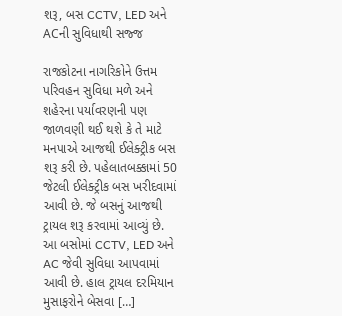શરૂ, બસ CCTV, LED અને ACની સુવિધાથી સજ્જ

રાજકોટના નાગરિકોને ઉત્તમ પરિવહન સુવિધા મળે અને શહેરના પર્યાવરણની પણ જાળવણી થઈ થશે કે તે માટે મનપાએ આજથી ઈલેક્ટ્રીક બસ શરૂ કરી છે. પહેલાતબક્કામાં 50 જેટલી ઈલેક્ટ્રીક બસ ખરીદવામાં આવી છે. જે બસનું આજથી ટ્રાયલ શરૂ કરવામાં આવ્યું છે. આ બસોમાં CCTV, LED અને AC જેવી સુવિધા આપવામાં આવી છે. હાલ ટ્રાયલ દરમિયાન મુસાફરોને બેસવા […]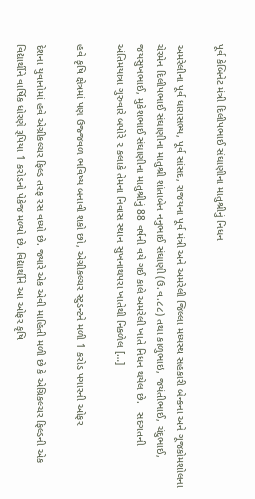પૂર્વ કેબિનેટ મંત્રી દિલીપભાઈ સંઘાણીના માતુશ્રીનું નિધન

અમરેલીના પૂર્વ ધારાસભ્ય, પૂર્વ સાંસદ, રાજયના પૂર્વ મંત્રી અને અમરેલી જિલ્લા મધ્યસ્થ સહકારી બેન્કના અને ગૂજકોમશોલના ચેરમેન દિલીપભાઈ સંઘાણીના માતુશ્રી શાંતાબેન નનુભાઈ સંઘાણી (ઉ.વ.૮૮) તથા કાળુભાઇ, જયંતીભાઈ, ચંદુભાઈ, જયસુખભાઈ, મુકેશભાઈ સંઘાણીના માતુશ્રીનું 88 વર્ષની વયે ગઈ કાલે અમરેલી ખાતે નિધન થયેલ છે.   સદગતની અંતિમયાત્રા ગુરુવારે બપોરે ૨ કલાકે તેમના નિવાસ સ્થાન સુખનાથપરા ખાતેથી નિકળેલ […]

હવે કૃષિ ક્ષેત્રમાં પણ ઉજ્જવળ ભવિષ્ય બનાવી શકો છો, એગ્રીકલ્ચર સ્ટુડન્ટને મળી 1 કરોડ પગારની ઓફર

દેશના યુવાનોમાં હવે એગ્રીકલ્ચર ફિલ્ડ તરફ રસ વધ્યો છે. જ્યારે એક એવી માહિતી મળી છે કે એગ્રિકલ્ચર ફિલ્ડની એક વિદ્યાર્થીને વાર્ષિક ધોરણે રૂપિયા 1 કરોડનો પેકેજ મળ્યો છે. વિદ્યાર્થીને આ ઓફર કૃષિ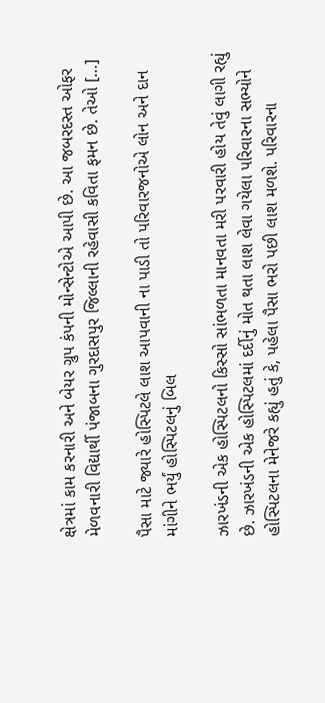ક્ષેત્રમાં કામ કરનારી અને બેયર ગ્રુપ કંપની મોન્સેન્ટોએ આપી છે. આ જબરદસ્ત ઓફર મેળવનારી વિદ્યાર્થી પંજાબના ગુરદાસપુર જિલ્લાની રહેવાસી કવિતા ફમન છે. તેઓ […]

પૈસા માટે જ્યારે હોસ્પિટલે લાશ આપવાની ના પાડી તો પરિવારજનોએ લોન અને દાન માંગીને ભર્યું હોસ્પિટલનું બિલ

ઝારખંડની એક હોસ્પિટલનો કિસ્સો સાંભળતા માનવતા મરી પરવારી હોય તેવું લાગી રહ્યું છે. ઝારખંડની એક હોસ્પિટલમાં દર્દીનું મોત થતા લાશ લેવા ગયેલા પરિવારના સભ્યોને હોસ્પિટલના મેનેજરે કહ્યું હતું કે, પહેલા પૈસા ભરો પછી લાશ મળશે. પરિવારના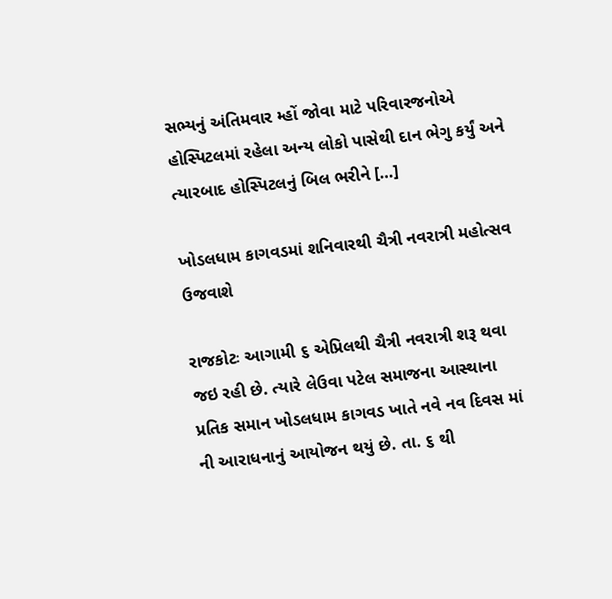સભ્યનું અંતિમવાર મ્હોં જોવા માટે પરિવારજનોએ હોસ્પિટલમાં રહેલા અન્ય લોકો પાસેથી દાન ભેગુ કર્યું અને ત્યારબાદ હોસ્પિટલનું બિલ ભરીને […]

ખોડલધામ કાગવડમાં શનિવારથી ચૈત્રી નવરાત્રી મહોત્સવ ઉજવાશે

રાજકોટઃ આગામી ૬ એપ્રિલથી ચૈત્રી નવરાત્રી શરૂ થવા જઇ રહી છે. ત્યારે લેઉવા પટેલ સમાજના આસ્થાના પ્રતિક સમાન ખોડલધામ કાગવડ ખાતે નવે નવ દિવસ માં ની આરાધનાનું આયોજન થયું છે. તા. ૬ થી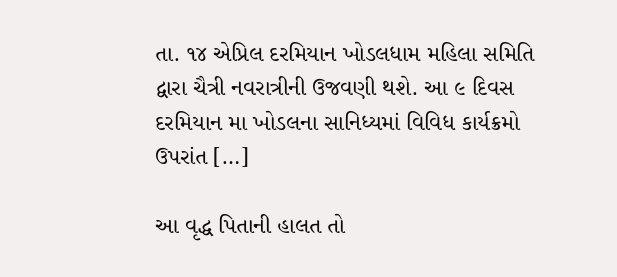તા. ૧૪ એપ્રિલ દરમિયાન ખોડલધામ મહિલા સમિતિ દ્વારા ચૈત્રી નવરાત્રીની ઉજવણી થશે. આ ૯ દિવસ દરમિયાન મા ખોડલના સાનિધ્યમાં વિવિધ કાર્યક્રમો ઉપરાંત […]

આ વૃદ્ધ પિતાની હાલત તો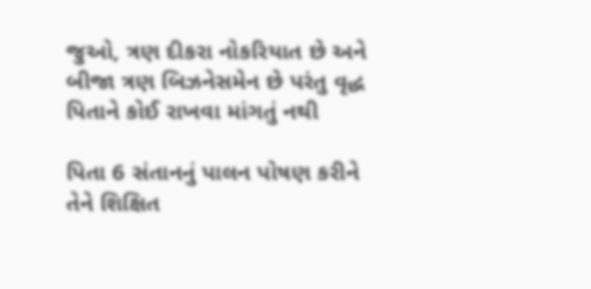જુઓ, ત્રણ દીકરા નોકરિયાત છે અને બીજા ત્રણ બિઝનેસમેન છે પરંતુ વૃદ્ધ પિતાને કોઈ રાખવા માંગતું નથી

પિતા 6 સંતાનનું પાલન પોષણ કરીને તેને શિક્ષિત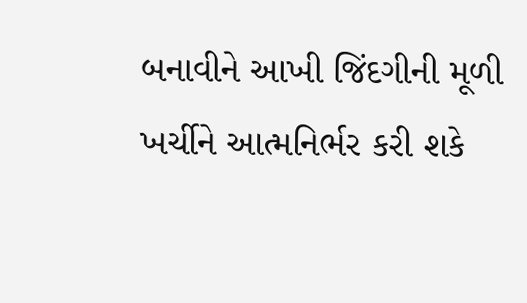બનાવીને આખી જિંદગીની મૂળી ખર્ચીને આત્મનિર્ભર કરી શકે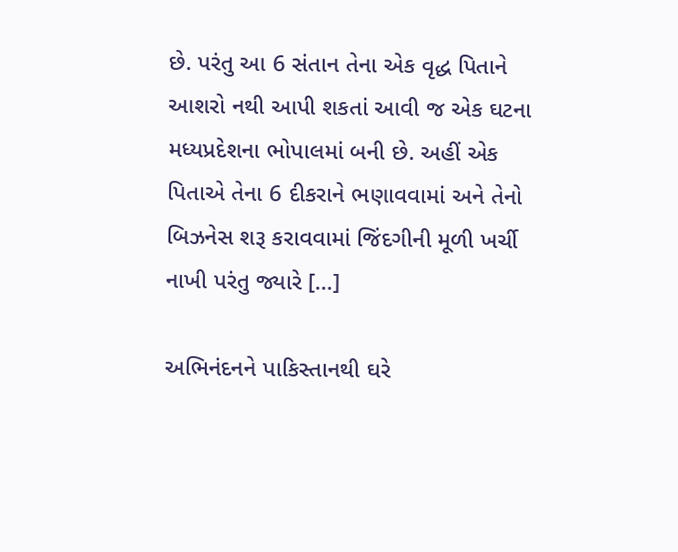છે. પરંતુ આ 6 સંતાન તેના એક વૃદ્ધ પિતાને આશરો નથી આપી શકતાં આવી જ એક ઘટના મધ્યપ્રદેશના ભોપાલમાં બની છે. અહીં એક પિતાએ તેના 6 દીકરાને ભણાવવામાં અને તેનો બિઝનેસ શરૂ કરાવવામાં જિંદગીની મૂળી ખર્ચી નાખી પરંતુ જ્યારે […]

અભિનંદનને પાકિસ્તાનથી ઘરે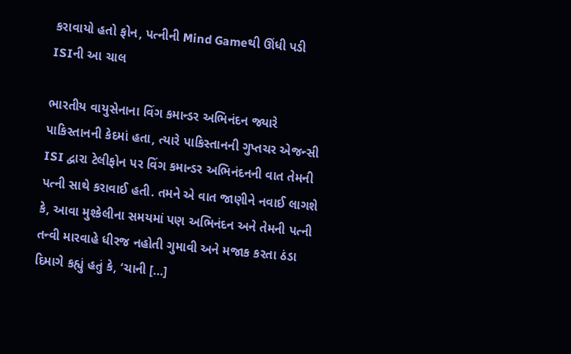કરાવાયો હતો ફોન, પત્નીની Mind Gameથી ઊંધી પડી ISIની આ ચાલ

ભારતીય વાયુસેનાના વિંગ કમાન્ડર અભિનંદન જ્યારે પાકિસ્તાનની કેદમાં હતા, ત્યારે પાકિસ્તાનની ગુપ્તચર એજન્સી ISI દ્વારા ટેલીફોન પર વિંગ કમાન્ડર અભિનંદનની વાત તેમની પત્ની સાથે કરાવાઈ હતી. તમને એ વાત જાણીને નવાઈ લાગશે કે, આવા મુશ્કેલીના સમયમાં પણ અભિનંદન અને તેમની પત્ની તન્વી મારવાહે ધીરજ નહોતી ગુમાવી અને મજાક કરતા ઠંડા દિમાગે કહ્યું હતું કે, ‘ચાની […]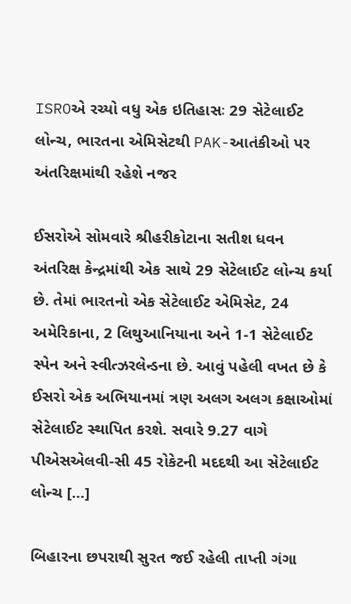ISROએ રચ્યો વધુ એક ઇતિહાસઃ 29 સેટેલાઈટ લોન્ચ, ભારતના એમિસેટથી PAK-આતંકીઓ પર અંતરિક્ષમાંથી રહેશે નજર

ઈસરોએ સોમવારે શ્રીહરીકોટાના સતીશ ધવન અંતરિક્ષ કેન્દ્રમાંથી એક સાથે 29 સેટેલાઈટ લોન્ચ કર્યા છે. તેમાં ભારતનો એક સેટેલાઈટ એમિસેટ, 24 અમેરિકાના, 2 લિથુઆનિયાના અને 1-1 સેટેલાઈટ સ્પેન અને સ્વીત્ઝરલેન્ડના છે. આવું પહેલી વખત છે કે ઈસરો એક અભિયાનમાં ત્રણ અલગ અલગ કક્ષાઓમાં સેટેલાઈટ સ્થાપિત કરશે. સવારે 9.27 વાગે પીએસએલવી-સી 45 રોકેટની મદદથી આ સેટેલાઈટ લોન્ચ […]

બિહારના છપરાથી સુરત જઈ રહેલી તાપ્તી ગંગા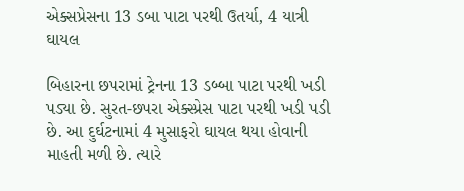એક્સપ્રેસના 13 ડબા પાટા પરથી ઉતર્યા, 4 યાત્રી ઘાયલ

બિહારના છપરામાં ટ્રેનના 13 ડબ્બા પાટા પરથી ખડી પડ્યા છે. સુરત-છપરા એક્સ્પ્રેસ પાટા પરથી ખડી પડી છે. આ દુર્ઘટનામાં 4 મુસાફરો ઘાયલ થયા હોવાની માહતી મળી છે. ત્યારે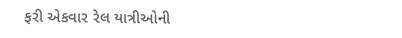ફરી એકવાર રેલ યાત્રીઓની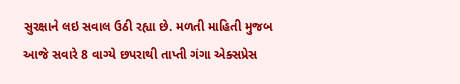સુરક્ષાને લઇ સવાલ ઉઠી રહ્યા છે. મળતી માહિતી મુજબ આજે સવારે 8 વાગ્યે છપરાથી તાપ્તી ગંગા એક્સપ્રેસ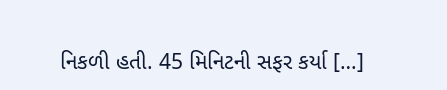નિકળી હતી. 45 મિનિટની સફર કર્યા […]